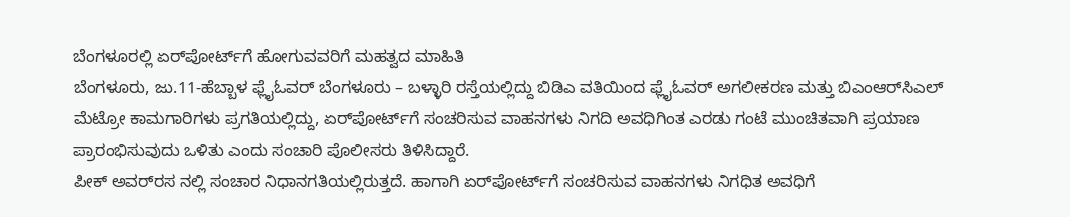ಬೆಂಗಳೂರಲ್ಲಿ ಏರ್‌ಪೋರ್ಟ್‌ಗೆ ಹೋಗುವವರಿಗೆ ಮಹತ್ವದ ಮಾಹಿತಿ
ಬೆಂಗಳೂರು, ಜು.11-ಹೆಬ್ಬಾಳ ಫ್ಲೈಓವರ್‌ ಬೆಂಗಳೂರು – ಬಳ್ಳಾರಿ ರಸ್ತೆಯಲ್ಲಿದ್ದು ಬಿಡಿಎ ವತಿಯಿಂದ ಫ್ಲೈಓವರ್‌ ಅಗಲೀಕರಣ ಮತ್ತು ಬಿಎಂಆರ್‌ಸಿಎಲ್‌ ಮೆಟ್ರೋ ಕಾಮಗಾರಿಗಳು ಪ್ರಗತಿಯಲ್ಲಿದ್ದು, ಏರ್‌ಪೋರ್ಟ್‌ಗೆ ಸಂಚರಿಸುವ ವಾಹನಗಳು ನಿಗದಿ ಅವಧಿಗಿಂತ ಎರಡು ಗಂಟೆ ಮುಂಚಿತವಾಗಿ ಪ್ರಯಾಣ ಪ್ರಾರಂಭಿಸುವುದು ಒಳಿತು ಎಂದು ಸಂಚಾರಿ ಪೊಲೀಸರು ತಿಳಿಸಿದ್ದಾರೆ.
ಪೀಕ್‌ ಅವರ್‌ರ‍ಸ ನಲ್ಲಿ ಸಂಚಾರ ನಿಧಾನಗತಿಯಲ್ಲಿರುತ್ತದೆ. ಹಾಗಾಗಿ ಏರ್‌ಪೋರ್ಟ್‌ಗೆ ಸಂಚರಿಸುವ ವಾಹನಗಳು ನಿಗಧಿತ ಅವಧಿಗೆ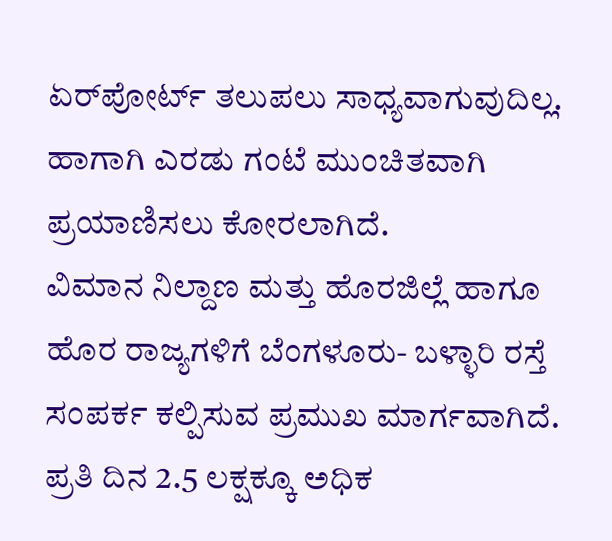ಏರ್‌ಪೋರ್ಟ್‌ ತಲುಪಲು ಸಾಧ್ಯವಾಗುವುದಿಲ್ಲ. ಹಾಗಾಗಿ ಎರಡು ಗಂಟೆ ಮುಂಚಿತವಾಗಿ ಪ್ರಯಾಣಿಸಲು ಕೋರಲಾಗಿದೆ.
ವಿಮಾನ ನಿಲ್ದಾಣ ಮತ್ತು ಹೊರಜಿಲ್ಲೆ ಹಾಗೂ ಹೊರ ರಾಜ್ಯಗಳಿಗೆ ಬೆಂಗಳೂರು- ಬಳ್ಳಾರಿ ರಸ್ತೆ ಸಂಪರ್ಕ ಕಲ್ಪಿಸುವ ಪ್ರಮುಖ ಮಾರ್ಗವಾಗಿದೆ. ಪ್ರತಿ ದಿನ 2.5 ಲಕ್ಷಕ್ಕೂ ಅಧಿಕ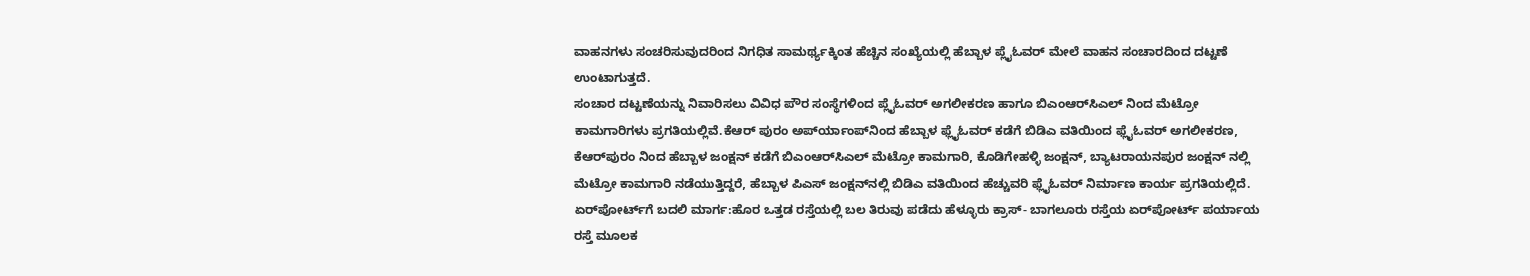ವಾಹನಗಳು ಸಂಚರಿಸುವುದರಿಂದ ನಿಗಧಿತ ಸಾಮರ್ಥ್ಯಕ್ಕಿಂತ ಹೆಚ್ಚಿನ ಸಂಖ್ಯೆಯಲ್ಲಿ ಹೆಬ್ಬಾಳ ಪ್ಲೈಓವರ್‌ ಮೇಲೆ ವಾಹನ ಸಂಚಾರದಿಂದ ದಟ್ಟಣೆ ಉಂಟಾಗುತ್ತದೆ.
ಸಂಚಾರ ದಟ್ಟಣೆಯನ್ನು ನಿವಾರಿಸಲು ವಿವಿಧ ಪೌರ ಸಂಸ್ಥೆಗಳಿಂದ ಪ್ಲೈಓವರ್‌ ಅಗಲೀಕರಣ ಹಾಗೂ ಬಿಎಂಆರ್‌ಸಿಎಲ್‌ ನಿಂದ ಮೆಟ್ರೋ ಕಾಮಗಾರಿಗಳು ಪ್ರಗತಿಯಲ್ಲಿವೆ.ಕೆಆರ್‌ ಪುರಂ ಅಪ್‌ರ್ಯಾಂಪ್‌ನಿಂದ ಹೆಬ್ಬಾಳ ಫ್ಲೈಓವರ್‌ ಕಡೆಗೆ ಬಿಡಿಎ ವತಿಯಿಂದ ಫ್ಲೈಓವರ್‌ ಅಗಲೀಕರಣ, ಕೆಆರ್‌ಪುರಂ ನಿಂದ ಹೆಬ್ಬಾಳ ಜಂಕ್ಷನ್‌ ಕಡೆಗೆ ಬಿಎಂಆರ್‌ಸಿಎಲ್‌ ಮೆಟ್ರೋ ಕಾಮಗಾರಿ, ಕೊಡಿಗೇಹಳ್ಳಿ ಜಂಕ್ಷನ್‌, ಬ್ಯಾಟರಾಯನಪುರ ಜಂಕ್ಷನ್‌ ನಲ್ಲಿ ಮೆಟ್ರೋ ಕಾಮಗಾರಿ ನಡೆಯುತ್ತಿದ್ದರೆ, ಹೆಬ್ಬಾಳ ಪಿಎಸ್‌‍ ಜಂಕ್ಷನ್‌ನಲ್ಲಿ ಬಿಡಿಎ ವತಿಯಿಂದ ಹೆಚ್ಚುವರಿ ಫ್ಲೈಓವರ್‌ ನಿರ್ಮಾಣ ಕಾರ್ಯ ಪ್ರಗತಿಯಲ್ಲಿದೆ.
ಏರ್‌ಪೋರ್ಟ್‌ಗೆ ಬದಲಿ ಮಾರ್ಗ:ಹೊರ ಒತ್ತಡ ರಸ್ತೆಯಲ್ಲಿ ಬಲ ತಿರುವು ಪಡೆದು ಹೆಳ್ಳೂರು ಕ್ರಾಸ್‌‍- ಬಾಗಲೂರು ರಸ್ತೆಯ ಏರ್‌ಪೋರ್ಟ್‌ ಪರ್ಯಾಯ ರಸ್ತೆ ಮೂಲಕ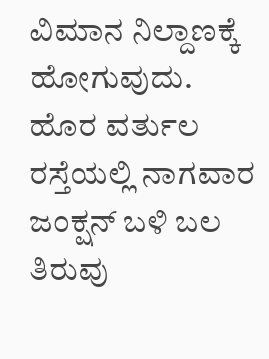ವಿಮಾನ ನಿಲ್ದಾಣಕ್ಕೆ ಹೋಗುವುದು.  ಹೊರ ವರ್ತುಲ ರಸ್ತೆಯಲ್ಲಿ ನಾಗವಾರ ಜಂಕ್ಷನ್‌ ಬಳಿ ಬಲ ತಿರುವು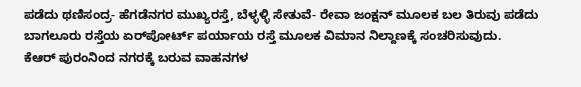ಪಡೆದು ಥಣಿಸಂದ್ರ- ಹೆಗಡೆನಗರ ಮುಖ್ಯರಸ್ತೆ, ಬೆಳ್ಳಳ್ಳಿ ಸೇತುವೆ- ರೇವಾ ಜಂಕ್ಷನ್‌ ಮೂಲಕ ಬಲ ತಿರುವು ಪಡೆದು ಬಾಗಲೂರು ರಸ್ತೆಯ ಏರ್‌ಪೋರ್ಟ್‌ ಪರ್ಯಾಯ ರಸ್ತೆ ಮೂಲಕ ವಿಮಾನ ನಿಲ್ದಾಣಕ್ಕೆ ಸಂಚರಿಸುವುದು.
ಕೆಆರ್‌ ಪುರಂನಿಂದ ನಗರಕ್ಕೆ ಬರುವ ವಾಹನಗಳ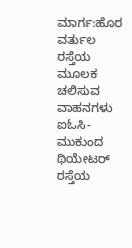ಮಾರ್ಗ:ಹೊರ ವರ್ತುಲ ರಸ್ತೆಯ ಮೂಲಕ ಚಲಿಸುವ ವಾಹನಗಳು ಐಓಸಿ- ಮುಕುಂದ ಥಿಯೇಟರ್‌ ರಸ್ತೆಯ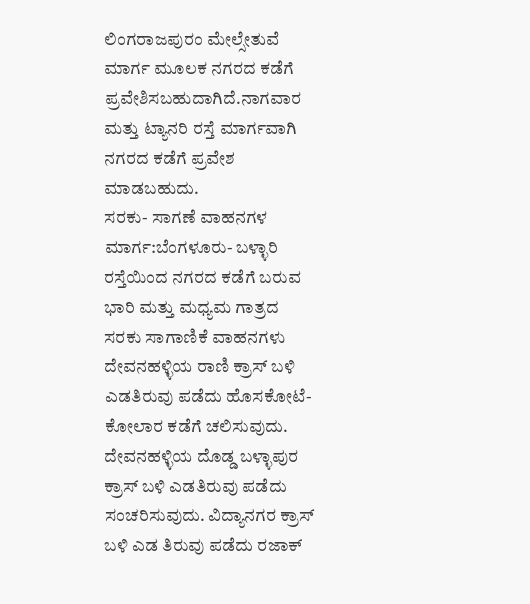ಲಿಂಗರಾಜಪುರಂ ಮೇಲ್ಸೇತುವೆ ಮಾರ್ಗ ಮೂಲಕ ನಗರದ ಕಡೆಗೆ ಪ್ರವೇಶಿಸಬಹುದಾಗಿದೆ.ನಾಗವಾರ ಮತ್ತು ಟ್ಯಾನರಿ ರಸ್ತೆ ಮಾರ್ಗವಾಗಿ ನಗರದ ಕಡೆಗೆ ಪ್ರವೇಶ ಮಾಡಬಹುದು.
ಸರಕು- ಸಾಗಣೆ ವಾಹನಗಳ ಮಾರ್ಗ:ಬೆಂಗಳೂರು- ಬಳ್ಳಾರಿ ರಸ್ತೆಯಿಂದ ನಗರದ ಕಡೆಗೆ ಬರುವ ಭಾರಿ ಮತ್ತು ಮಧ್ಯಮ ಗಾತ್ರದ ಸರಕು ಸಾಗಾಣಿಕೆ ವಾಹನಗಳು ದೇವನಹಳ್ಳಿಯ ರಾಣಿ ಕ್ರಾಸ್‌‍ ಬಳಿ ಎಡತಿರುವು ಪಡೆದು ಹೊಸಕೋಟೆ- ಕೋಲಾರ ಕಡೆಗೆ ಚಲಿಸುವುದು.
ದೇವನಹಳ್ಳಿಯ ದೊಡ್ಡ ಬಳ್ಳಾಪುರ ಕ್ರಾಸ್‌‍ ಬಳಿ ಎಡತಿರುವು ಪಡೆದು ಸಂಚರಿಸುವುದು. ವಿದ್ಯಾನಗರ ಕ್ರಾಸ್‌‍ ಬಳಿ ಎಡ ತಿರುವು ಪಡೆದು ರಜಾಕ್‌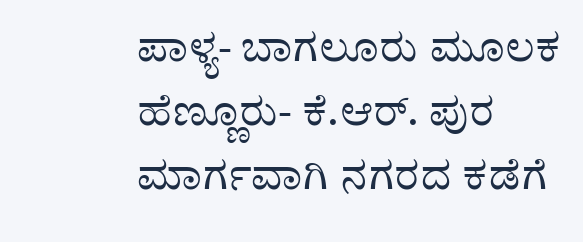ಪಾಳ್ಯ- ಬಾಗಲೂರು ಮೂಲಕ ಹೆಣ್ಣೂರು- ಕೆ.ಆರ್‌. ಪುರ ಮಾರ್ಗವಾಗಿ ನಗರದ ಕಡೆಗೆ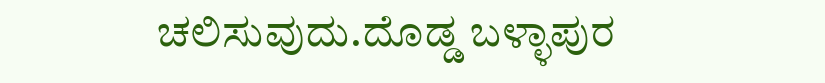ಚಲಿಸುವುದು.ದೊಡ್ಡ ಬಳ್ಳಾಪುರ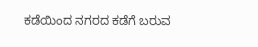ಕಡೆಯಿಂದ ನಗರದ ಕಡೆಗೆ ಬರುವ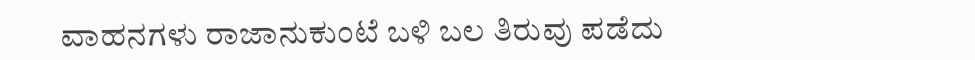ವಾಹನಗಳು ರಾಜಾನುಕುಂಟೆ ಬಳಿ ಬಲ ತಿರುವು ಪಡೆದು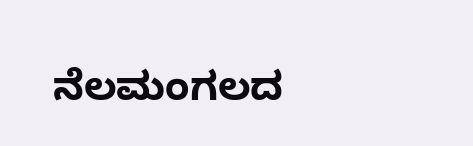ನೆಲಮಂಗಲದ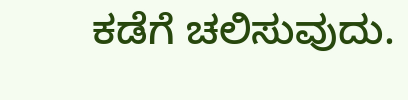ಕಡೆಗೆ ಚಲಿಸುವುದು.